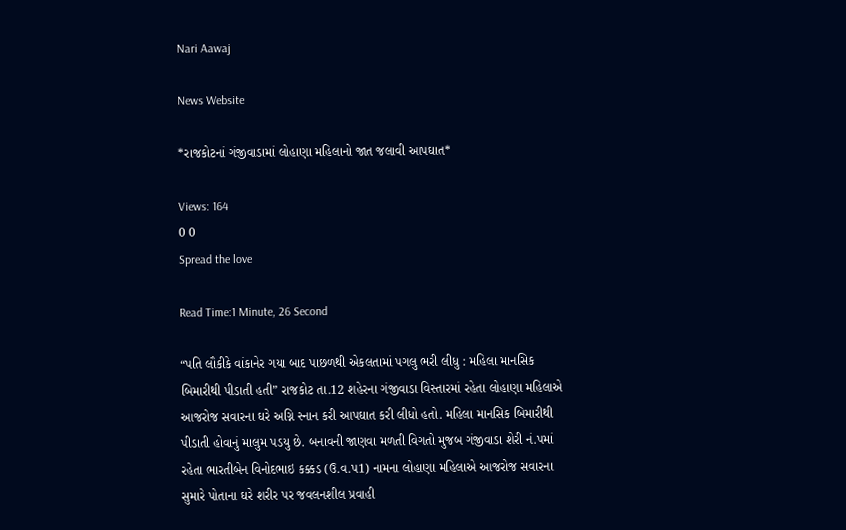Nari Aawaj

News Website

*રાજકોટનાં ગંજીવાડામાં લોહાણા મહિલાનો જાત જલાવી આપઘાત*

Views: 164
0 0
Spread the love

Read Time:1 Minute, 26 Second

“પતિ લૌકીકે વાંકાનેર ગયા બાદ પાછળથી એકલતામાં પગલુ ભરી લીધુ : મહિલા માનસિક બિમારીથી પીડાતી હતી” રાજકોટ તા.12 શહેરના ગંજીવાડા વિસ્તારમાં રહેતા લોહાણા મહિલાએ આજરોજ સવારના ઘરે અગ્નિ સ્નાન કરી આપઘાત કરી લીધો હતો. મહિલા માનસિક બિમારીથી પીડાતી હોવાનું માલુમ પડયુ છે. બનાવની જાણવા મળતી વિગતો મુજબ ગંજીવાડા શેરી નં.પમાં રહેતા ભારતીબેન વિનોદભાઇ કક્કડ (ઉ.વ.પ1) નામના લોહાણા મહિલાએ આજરોજ સવારના સુમારે પોતાના ઘરે શરીર પર જવલનશીલ પ્રવાહી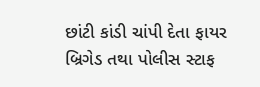છાંટી કાંડી ચાંપી દેતા ફાયર બ્રિગેડ તથા પોલીસ સ્ટાફ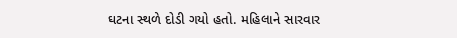ઘટના સ્થળે દોડી ગયો હતો. મહિલાને સારવાર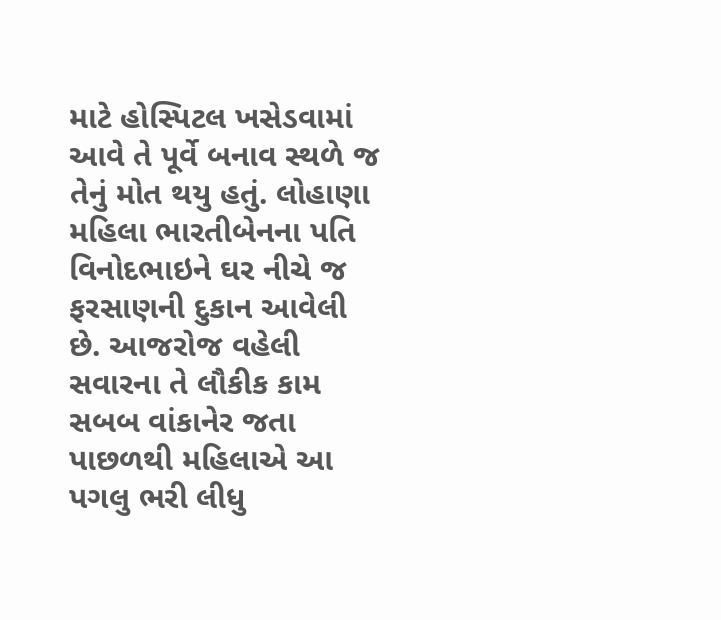માટે હોસ્પિટલ ખસેડવામાં આવે તે પૂર્વે બનાવ સ્થળે જ તેનું મોત થયુ હતું. લોહાણા મહિલા ભારતીબેનના પતિ વિનોદભાઇને ઘર નીચે જ ફરસાણની દુકાન આવેલી છે. આજરોજ વહેલી સવારના તે લૌકીક કામ સબબ વાંકાનેર જતા પાછળથી મહિલાએ આ પગલુ ભરી લીધુ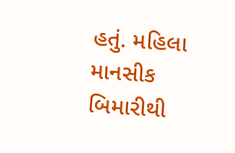હતું. મહિલા માનસીક બિમારીથી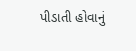પીડાતી હોવાનું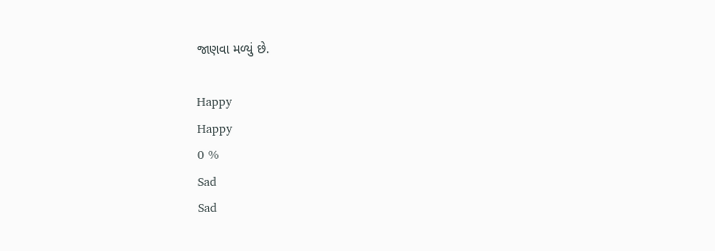જાણવા મળ્યું છે.

Happy
Happy
0 %
Sad
Sad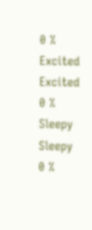0 %
Excited
Excited
0 %
Sleepy
Sleepy
0 %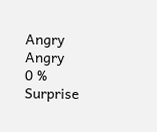Angry
Angry
0 %
Surprise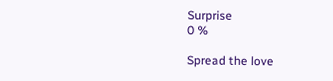Surprise
0 %

Spread the love